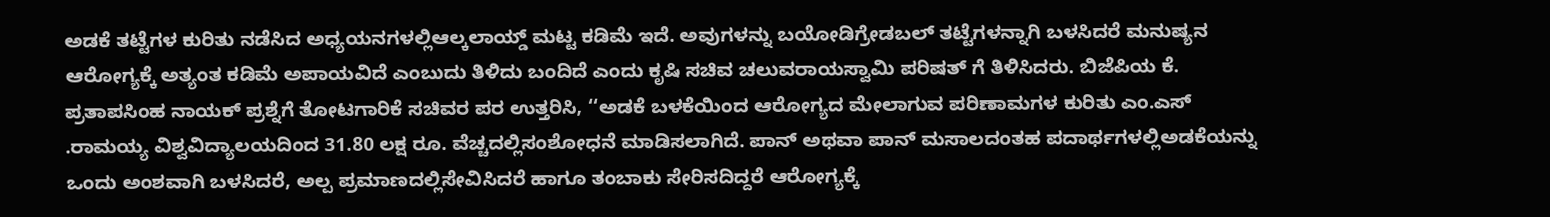ಅಡಕೆ ತಟ್ಟೆಗಳ ಕುರಿತು ನಡೆಸಿದ ಅಧ್ಯಯನಗಳಲ್ಲಿಆಲ್ಕಲಾಯ್ಡ್ ಮಟ್ಟ ಕಡಿಮೆ ಇದೆ. ಅವುಗಳನ್ನು ಬಯೋಡಿಗ್ರೇಡಬಲ್ ತಟ್ಟೆಗಳನ್ನಾಗಿ ಬಳಸಿದರೆ ಮನುಷ್ಯನ ಆರೋಗ್ಯಕ್ಕೆ ಅತ್ಯಂತ ಕಡಿಮೆ ಅಪಾಯವಿದೆ ಎಂಬುದು ತಿಳಿದು ಬಂದಿದೆ ಎಂದು ಕೃಷಿ ಸಚಿವ ಚಲುವರಾಯಸ್ವಾಮಿ ಪರಿಷತ್ ಗೆ ತಿಳಿಸಿದರು. ಬಿಜೆಪಿಯ ಕೆ. ಪ್ರತಾಪಸಿಂಹ ನಾಯಕ್ ಪ್ರಶ್ನೆಗೆ ತೋಟಗಾರಿಕೆ ಸಚಿವರ ಪರ ಉತ್ತರಿಸಿ, ‘‘ಅಡಕೆ ಬಳಕೆಯಿಂದ ಆರೋಗ್ಯದ ಮೇಲಾಗುವ ಪರಿಣಾಮಗಳ ಕುರಿತು ಎಂ.ಎಸ್ .ರಾಮಯ್ಯ ವಿಶ್ವವಿದ್ಯಾಲಯದಿಂದ 31.80 ಲಕ್ಷ ರೂ. ವೆಚ್ಚದಲ್ಲಿಸಂಶೋಧನೆ ಮಾಡಿಸಲಾಗಿದೆ. ಪಾನ್ ಅಥವಾ ಪಾನ್ ಮಸಾಲದಂತಹ ಪದಾರ್ಥಗಳಲ್ಲಿಅಡಕೆಯನ್ನು ಒಂದು ಅಂಶವಾಗಿ ಬಳಸಿದರೆ, ಅಲ್ಪ ಪ್ರಮಾಣದಲ್ಲಿಸೇವಿಸಿದರೆ ಹಾಗೂ ತಂಬಾಕು ಸೇರಿಸದಿದ್ದರೆ ಆರೋಗ್ಯಕ್ಕೆ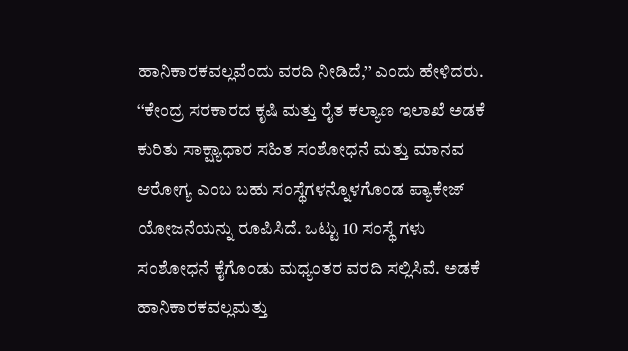ಹಾನಿಕಾರಕವಲ್ಲವೆಂದು ವರದಿ ನೀಡಿದೆ,’’ ಎಂದು ಹೇಳಿದರು. ‘‘ಕೇಂದ್ರ ಸರಕಾರದ ಕೃಷಿ ಮತ್ತು ರೈತ ಕಲ್ಯಾಣ ಇಲಾಖೆ ಅಡಕೆ ಕುರಿತು ಸಾಕ್ಷ್ಯಾಧಾರ ಸಹಿತ ಸಂಶೋಧನೆ ಮತ್ತು ಮಾನವ ಆರೋಗ್ಯ ಎಂಬ ಬಹು ಸಂಸ್ಥೆಗಳನ್ನೊಳಗೊಂಡ ಪ್ಯಾಕೇಜ್ ಯೋಜನೆಯನ್ನು ರೂಪಿಸಿದೆ. ಒಟ್ಟು 10 ಸಂಸ್ಥೆ ಗಳು ಸಂಶೋಧನೆ ಕೈಗೊಂಡು ಮಧ್ಯಂತರ ವರದಿ ಸಲ್ಲಿಸಿವೆ. ಅಡಕೆ ಹಾನಿಕಾರಕವಲ್ಲಮತ್ತು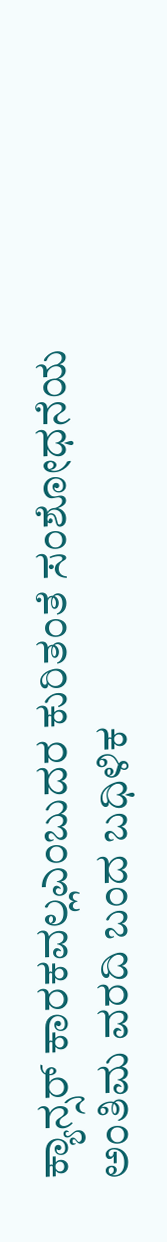ಕ್ಯಾನ್ಸರ್ ಕಾರಕವಲ್ಲಎಂಬುದರ ಕುರಿತಂತೆ ಸಂಶೋಧನೆಯ ಅಂತಿಮ ವರದಿ ಬಂದ ಬಧಿಳಿಕ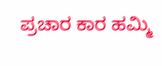ಪ್ರಚಾರ ಕಾರ ಹಮ್ಮಿ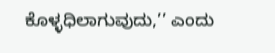ಕೊಳ್ಳಧಿಲಾಗುವುದು,’’ ಎಂದು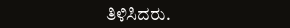ತಿಳಿಸಿದರು.